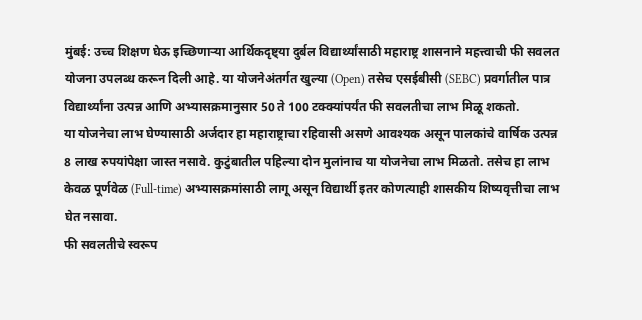मुंबई: उच्च शिक्षण घेऊ इच्छिणाऱ्या आर्थिकदृष्ट्या दुर्बल विद्यार्थ्यांसाठी महाराष्ट्र शासनाने महत्त्वाची फी सवलत योजना उपलब्ध करून दिली आहे. या योजनेअंतर्गत खुल्या (Open) तसेच एसईबीसी (SEBC) प्रवर्गातील पात्र विद्यार्थ्यांना उत्पन्न आणि अभ्यासक्रमानुसार 50 ते 100 टक्क्यांपर्यंत फी सवलतीचा लाभ मिळू शकतो.
या योजनेचा लाभ घेण्यासाठी अर्जदार हा महाराष्ट्राचा रहिवासी असणे आवश्यक असून पालकांचे वार्षिक उत्पन्न 8 लाख रुपयांपेक्षा जास्त नसावे. कुटुंबातील पहिल्या दोन मुलांनाच या योजनेचा लाभ मिळतो. तसेच हा लाभ केवळ पूर्णवेळ (Full-time) अभ्यासक्रमांसाठी लागू असून विद्यार्थी इतर कोणत्याही शासकीय शिष्यवृत्तीचा लाभ घेत नसावा.
फी सवलतीचे स्वरूप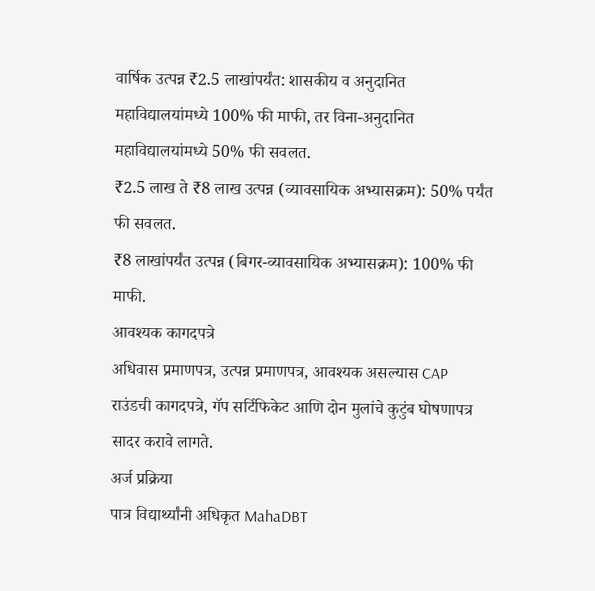वार्षिक उत्पन्न ₹2.5 लाखांपर्यंत: शासकीय व अनुदानित महाविद्यालयांमध्ये 100% फी माफी, तर विना-अनुदानित महाविद्यालयांमध्ये 50% फी सवलत.
₹2.5 लाख ते ₹8 लाख उत्पन्न (व्यावसायिक अभ्यासक्रम): 50% पर्यंत फी सवलत.
₹8 लाखांपर्यंत उत्पन्न (बिगर-व्यावसायिक अभ्यासक्रम): 100% फी माफी.
आवश्यक कागदपत्रे
अधिवास प्रमाणपत्र, उत्पन्न प्रमाणपत्र, आवश्यक असल्यास CAP राउंडची कागदपत्रे, गॅप सर्टिफिकेट आणि दोन मुलांचे कुटुंब घोषणापत्र सादर करावे लागते.
अर्ज प्रक्रिया
पात्र विद्यार्थ्यांनी अधिकृत MahaDBT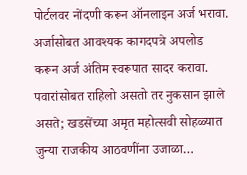पोर्टलवर नोंदणी करून ऑनलाइन अर्ज भरावा. अर्जासोबत आवश्यक कागदपत्रे अपलोड करून अर्ज अंतिम स्वरूपात सादर करावा.
पवारांसोबत राहिलो असतो तर नुकसान झाले असते; खडसेंच्या अमृत महोत्सवी सोहळ्यात जुन्या राजकीय आठवणींना उजाळा…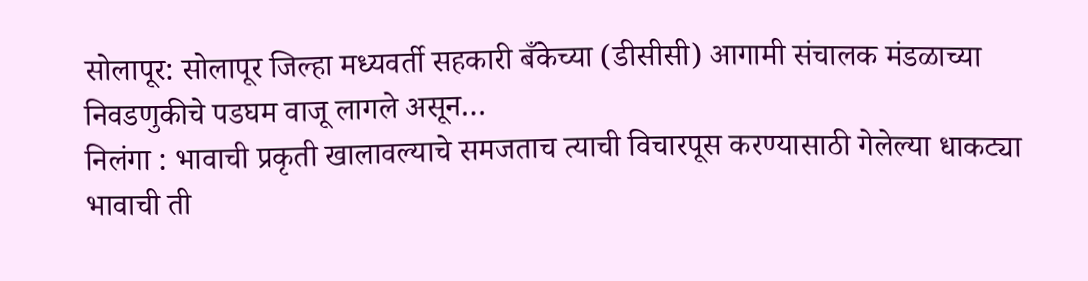सोलापूर: सोलापूर जिल्हा मध्यवर्ती सहकारी बँकेच्या (डीसीसी) आगामी संचालक मंडळाच्या निवडणुकीचे पडघम वाजू लागले असून…
निलंगा : भावाची प्रकृती खालावल्याचे समजताच त्याची विचारपूस करण्यासाठी गेलेल्या धाकट्या भावाची ती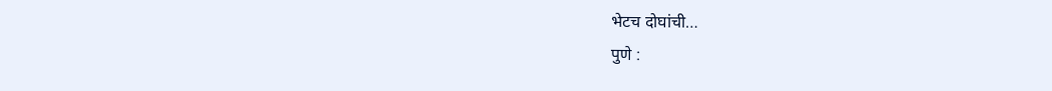भेटच दोघांची…
पुणे :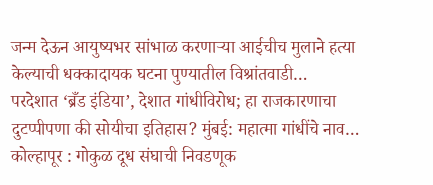जन्म देऊन आयुष्यभर सांभाळ करणाऱ्या आईचीच मुलाने हत्या केल्याची धक्कादायक घटना पुण्यातील विश्रांतवाडी…
परदेशात ‘ब्रँड इंडिया’, देशात गांधीविरोध; हा राजकारणाचा दुटप्पीपणा की सोयीचा इतिहास? मुंबई: महात्मा गांधींचे नाव…
कोल्हापूर : गोकुळ दूध संघाची निवडणूक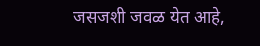जसजशी जवळ येत आहे,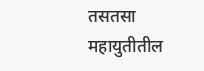तसतसा महायुतीतील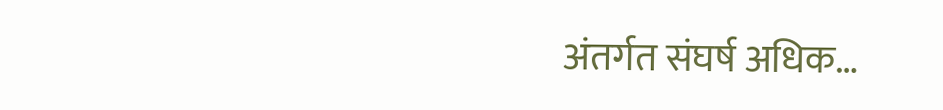अंतर्गत संघर्ष अधिक…